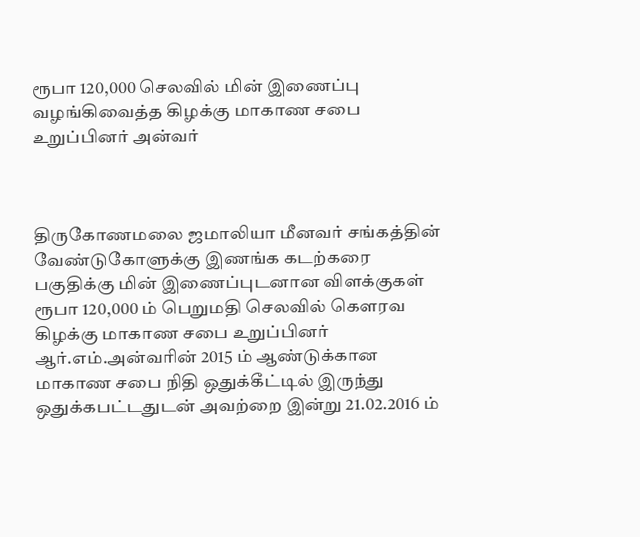ரூபா 120,000 செலவில் மின் இணைப்பு வழங்கிவைத்த கிழக்கு மாகாண சபை உறுப்பினர் அன்வர்



திருகோணமலை ஜமாலியா மீனவர் சங்கத்தின் வேண்டுகோளுக்கு இணங்க கடற்கரை பகுதிக்கு மின் இணைப்புடனான விளக்குகள் ரூபா 120,000 ம் பெறுமதி செலவில் கௌரவ கிழக்கு மாகாண சபை உறுப்பினர் ஆர்.எம்.அன்வரின் 2015 ம் ஆண்டுக்கான மாகாண சபை நிதி ஒதுக்கீட்டில் இருந்து ஒதுக்கபட்டதுடன் அவற்றை இன்று 21.02.2016 ம்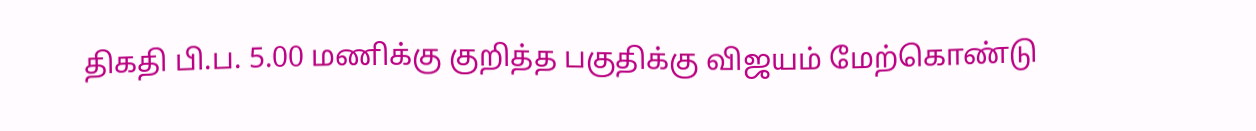திகதி பி.ப. 5.00 மணிக்கு குறித்த பகுதிக்கு விஜயம் மேற்கொண்டு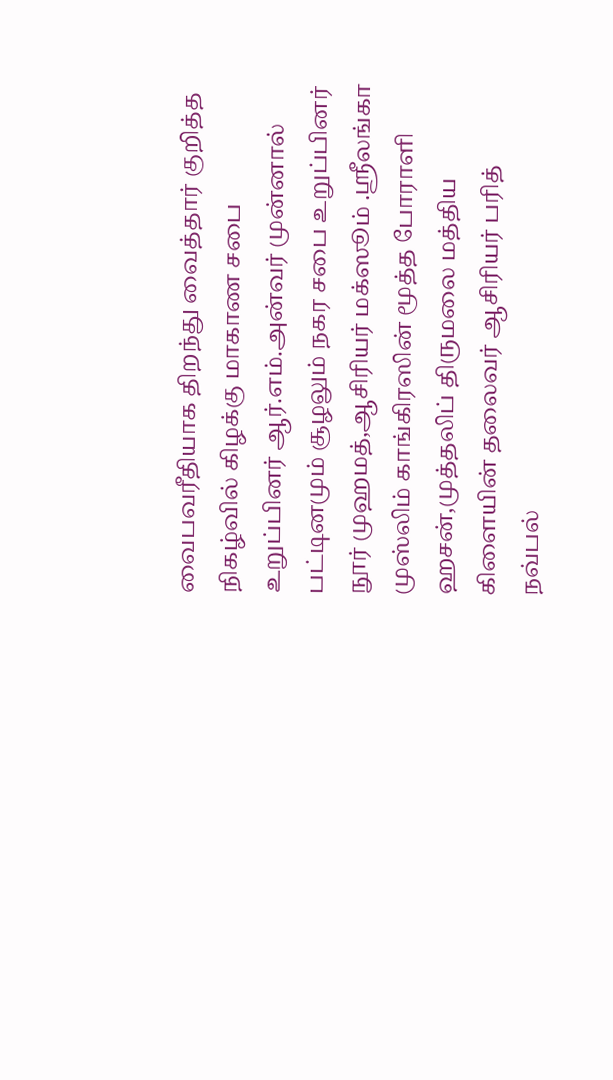வைபவரீதியாக திறந்து வைத்தார் குறித்த நிகழ்வில் கிழக்கு மாகாண சபை உறுப்பினர் ஆர்.எம்.அன்வர் முன்னால் பட்டினமும் சூழலும் நகர சபை உறுப்பினர் நூர் முஹமத்,ஆசிரியர் மக்ஸூம் .ஸ்ரீலங்கா முஸ்லிம் காங்கிரஸின் மூத்த போராளி ஹசன்,முத்தலிப் திருமலை மத்திய கிளையின் தலைவர் ஆசிரியர் பரித் நவ்பல்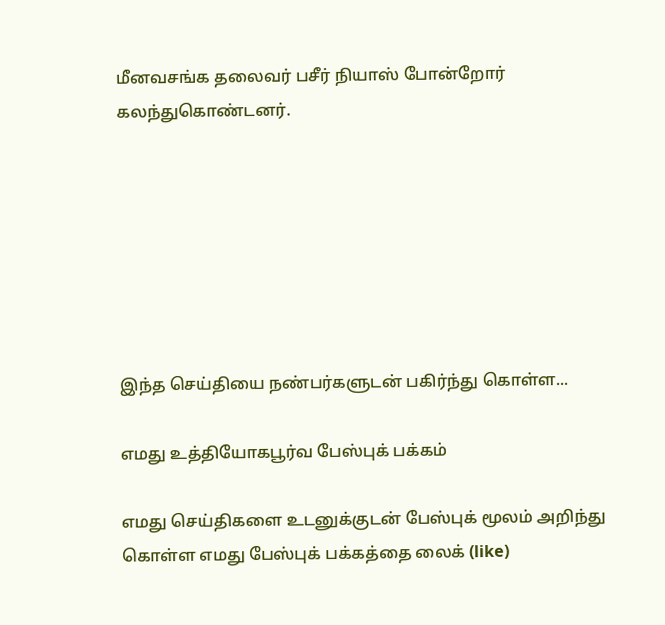மீனவசங்க தலைவர் பசீர் நியாஸ் போன்றோர் கலந்துகொண்டனர்.







இந்த செய்தியை நண்பர்களுடன் பகிர்ந்து கொள்ள...

எமது உத்தியோகபூர்வ பேஸ்புக் பக்கம்

எமது செய்திகளை உடனுக்குடன் பேஸ்புக் மூலம் அறிந்து கொள்ள எமது பேஸ்புக் பக்கத்தை லைக் (like)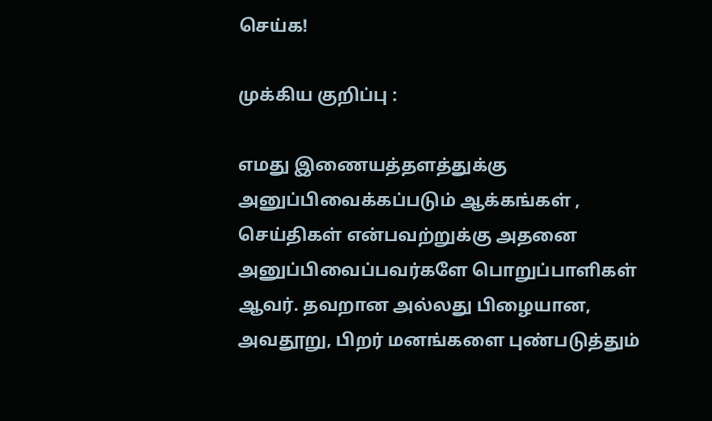செய்க!

முக்கிய குறிப்பு :

எமது இணையத்தளத்துக்கு அனுப்பிவைக்கப்படும் ஆக்கங்கள் , செய்திகள் என்பவற்றுக்கு அதனை அனுப்பிவைப்பவர்களே பொறுப்பாளிகள் ஆவர். தவறான அல்லது பிழையான, அவதூறு, பிறர் மனங்களை புண்படுத்தும்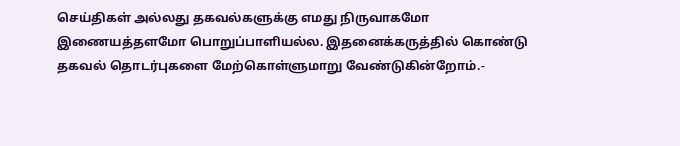செய்திகள் அல்லது தகவல்களுக்கு எமது நிருவாகமோ இணையத்தளமோ பொறுப்பாளியல்ல. இதனைக்கருத்தில் கொண்டு தகவல் தொடர்புகளை மேற்கொள்ளுமாறு வேண்டுகின்றோம்.-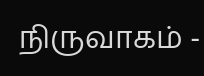நிருவாகம் -